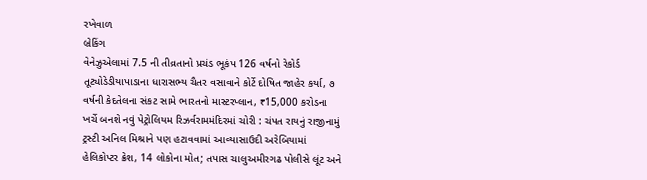રખેવાળ
બ્રેકિંગ
વેનેઝુએલામાં 7.5 ની તીવ્રતાનો પ્રચંડ ભૂકંપ 126 વર્ષનો રેકોર્ડ તૂટ્યોડેડીયાપાડાના ધારાસભ્ય ચૈતર વસાવાને કોર્ટે દોષિત જાહેર કર્યા, ૭ વર્ષની કેદતેલના સંકટ સામે ભારતનો માસ્ટરપ્લાન, ₹15,000 કરોડના ખર્ચે બનશે નવું પેટ્રોલિયમ રિઝર્વરામમંદિરમાં ચોરી : ચંપત રાયનું રાજીનામું ટ્રસ્ટી અનિલ મિશ્રાને પણ હટાવવામાં આવ્યાસાઉદી અરેબિયામાં હેલિકોપ્ટર ક્રેશ, 14 લોકોના મોત; તપાસ ચાલુઅમીરગઢ પોલીસે લૂંટ અને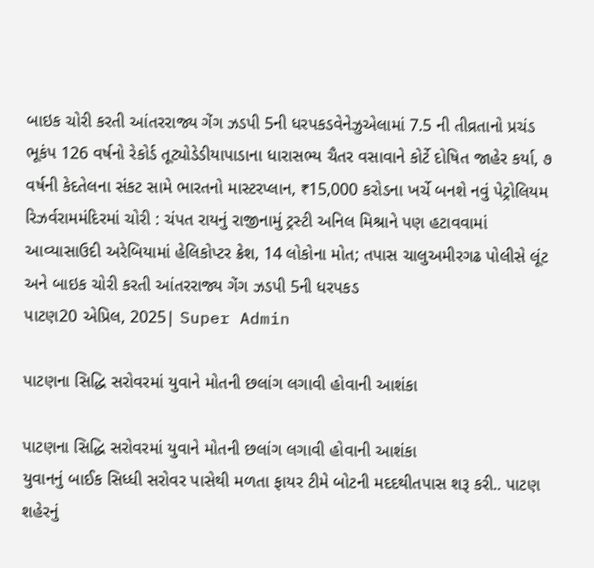બાઇક ચોરી કરતી આંતરરાજ્ય ગેંગ ઝડપી 5ની ધરપકડવેનેઝુએલામાં 7.5 ની તીવ્રતાનો પ્રચંડ ભૂકંપ 126 વર્ષનો રેકોર્ડ તૂટ્યોડેડીયાપાડાના ધારાસભ્ય ચૈતર વસાવાને કોર્ટે દોષિત જાહેર કર્યા, ૭ વર્ષની કેદતેલના સંકટ સામે ભારતનો માસ્ટરપ્લાન, ₹15,000 કરોડના ખર્ચે બનશે નવું પેટ્રોલિયમ રિઝર્વરામમંદિરમાં ચોરી : ચંપત રાયનું રાજીનામું ટ્રસ્ટી અનિલ મિશ્રાને પણ હટાવવામાં આવ્યાસાઉદી અરેબિયામાં હેલિકોપ્ટર ક્રેશ, 14 લોકોના મોત; તપાસ ચાલુઅમીરગઢ પોલીસે લૂંટ અને બાઇક ચોરી કરતી આંતરરાજ્ય ગેંગ ઝડપી 5ની ધરપકડ
પાટણ20 એપ્રિલ, 2025| Super Admin

પાટણના સિદ્ધિ સરોવરમાં યુવાને મોતની છલાંગ લગાવી હોવાની આશંકા

પાટણના સિદ્ધિ સરોવરમાં યુવાને મોતની છલાંગ લગાવી હોવાની આશંકા
યુવાનનું બાઈક સિધ્ધી સરોવર પાસેથી મળતા ફાયર ટીમે બોટની મદદથીતપાસ શરૂ કરી.. પાટણ શહેરનું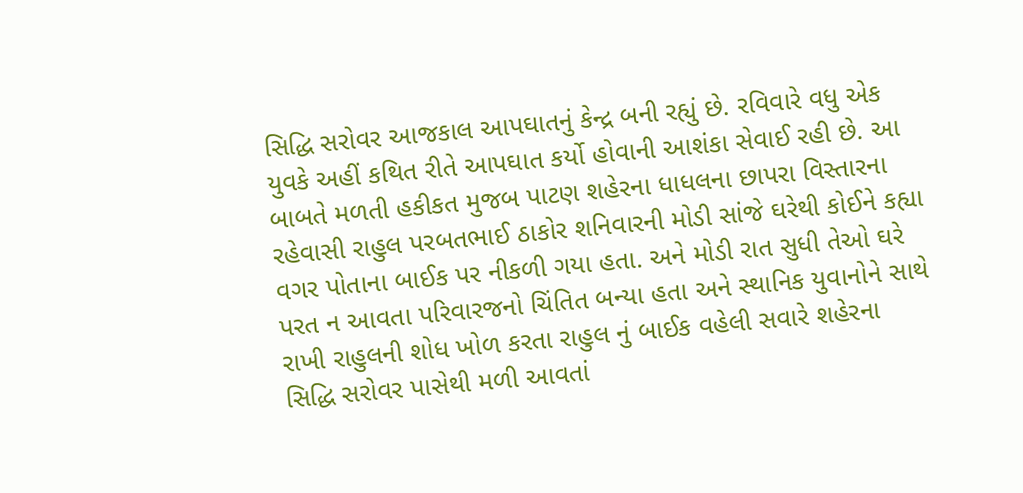સિદ્ધિ સરોવર આજકાલ આપઘાતનું કેન્દ્ર બની રહ્યું છે. રવિવારે વધુ એક યુવકે અહીં કથિત રીતે આપઘાત કર્યો હોવાની આશંકા સેવાઈ રહી છે. આ બાબતે મળતી હકીકત મુજબ પાટણ શહેરના ધાધલના છાપરા વિસ્તારના રહેવાસી રાહુલ પરબતભાઈ ઠાકોર શનિવારની મોડી સાંજે ઘરેથી કોઈને કહ્યા વગર પોતાના બાઈક પર નીકળી ગયા હતા. અને મોડી રાત સુધી તેઓ ઘરે પરત ન આવતા પરિવારજનો ચિંતિત બન્યા હતા અને સ્થાનિક યુવાનોને સાથે રાખી રાહુલની શોધ ખોળ કરતા રાહુલ નું બાઈક વહેલી સવારે શહેરના સિદ્ધિ સરોવર પાસેથી મળી આવતાં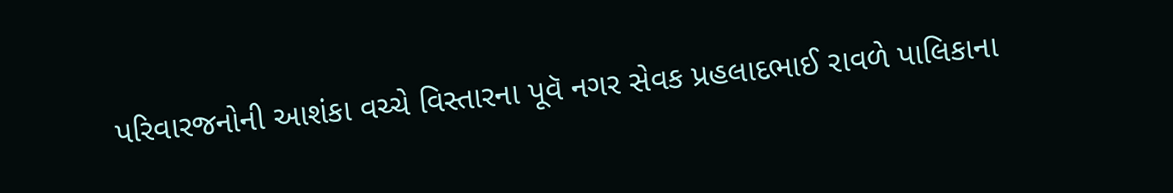પરિવારજનોની આશંકા વચ્ચે વિસ્તારના પૂવૅ નગર સેવક પ્રહલાદભાઈ રાવળે પાલિકાના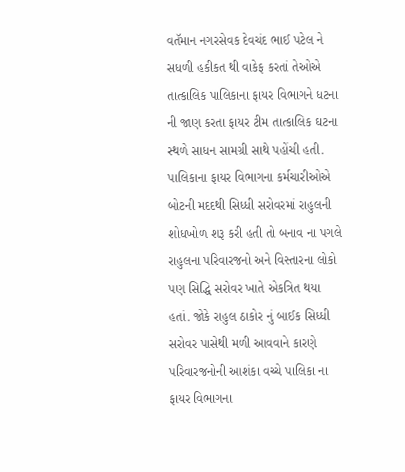વતૅમાન નગરસેવક દેવચંદ ભાઈ પટેલ ને સધળી હકીકત થી વાકેફ કરતાં તેઓએ તાત્કાલિક પાલિકાના ફાયર વિભાગને ધટના ની જાણ કરતા ફાયર ટીમ તાત્કાલિક ઘટના સ્થળે સાધન સામગ્રી સાથે પહોંચી હતી. પાલિકાના ફાયર વિભાગના કર્મચારીઓએ બોટની મદદથી સિધ્ધી સરોવરમાં રાહુલની શોધખોળ શરૂ કરી હતી તો બનાવ ના પગલે રાહુલના પરિવારજનો અને વિસ્તારના લોકો પણ સિદ્ધિ સરોવર ખાતે એકત્રિત થયા હતાં. જોકે રાહુલ ઠાકોર નું બાઈક સિધ્ધી સરોવર પાસેથી મળી આવવાને કારણે પરિવારજનોની આશંકા વચ્ચે પાલિકા ના ફાયર વિભાગના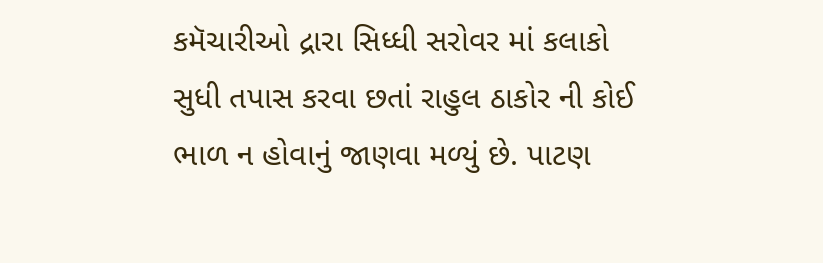કમૅચારીઓ દ્રારા સિધ્ધી સરોવર માં કલાકો સુધી તપાસ કરવા છતાં રાહુલ ઠાકોર ની કોઈ ભાળ ન હોવાનું જાણવા મળ્યું છે. પાટણ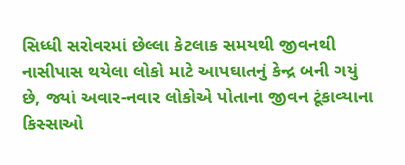સિધ્ધી સરોવરમાં છેલ્લા કેટલાક સમયથી જીવનથી નાસીપાસ થયેલા લોકો માટે આપઘાતનું કેન્દ્ર બની ગયું છે, જ્યાં અવાર-નવાર લોકોએ પોતાના જીવન ટૂંકાવ્યાના કિસ્સાઓ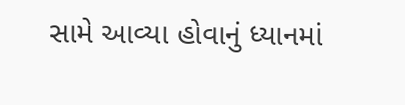સામે આવ્યા હોવાનું ધ્યાનમાં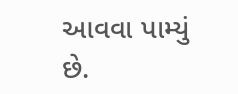આવવા પામ્યું છે.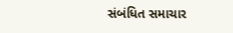સંબંધિત સમાચાર